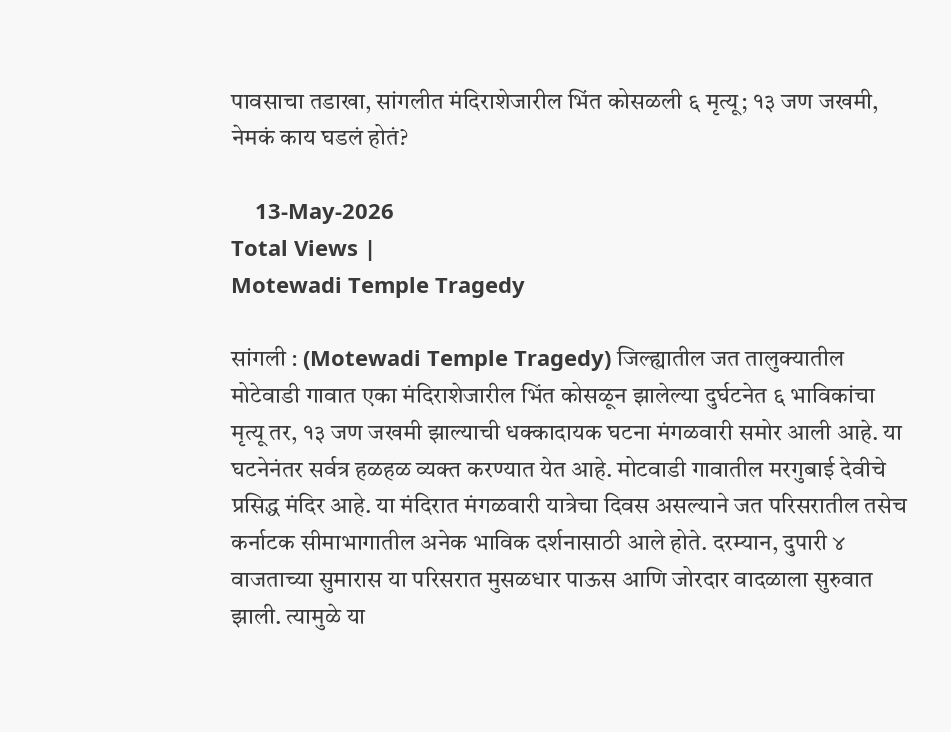पावसाचा तडाखा, सांगलीत मंदिराशेजारील भिंत कोसळली ६ मृत्यू; १३ जण जखमी, नेमकं काय घडलं होतं?

    13-May-2026
Total Views |
Motewadi Temple Tragedy

सांगली : (Motewadi Temple Tragedy) जिल्ह्यातील जत तालुक्यातील मोटेवाडी गावात एका मंदिराशेजारील भिंत कोसळून झालेल्या दुर्घटनेत ६ भाविकांचा मृत्यू तर, १३ जण जखमी झाल्याची धक्कादायक घटना मंगळवारी समोर आली आहे. या घटनेनंतर सर्वत्र हळहळ व्यक्त करण्यात येत आहे. मोटवाडी गावातील मरगुबाई देवीचे प्रसिद्ध मंदिर आहे. या मंदिरात मंगळवारी यात्रेचा दिवस असल्याने जत परिसरातील तसेच कर्नाटक सीमाभागातील अनेक भाविक दर्शनासाठी आले होते. दरम्यान, दुपारी ४ वाजताच्या सुमारास या परिसरात मुसळधार पाऊस आणि जोरदार वादळाला सुरुवात झाली. त्यामुळे या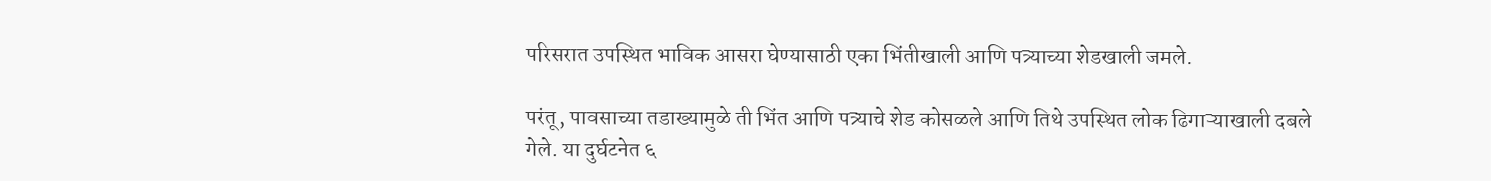परिसरात उपस्थित भाविक आसरा घेण्यासाठी एका भिंतीखाली आणि पत्र्याच्या शेडखाली जमले.

परंतू, पावसाच्या तडाख्यामुळे ती भिंत आणि पत्र्याचे शेड कोसळले आणि तिथे उपस्थित लोक ढिगाऱ्याखाली दबले गेले. या दुर्घटनेत ६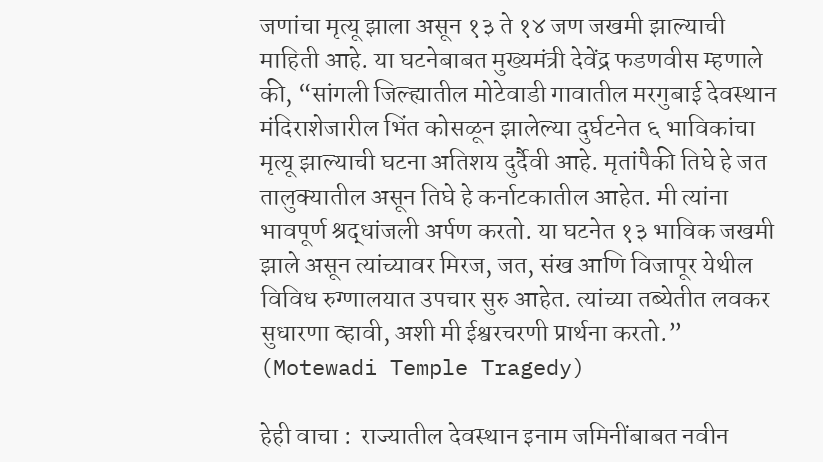जणांचा मृत्यू झाला असून १३ ते १४ जण जखमी झाल्याची माहिती आहे. या घटनेबाबत मुख्यमंत्री देवेंद्र फडणवीस म्हणाले की, “सांगली जिल्ह्यातील मोटेवाडी गावातील मरगुबाई देवस्थान मंदिराशेजारील भिंत कोसळून झालेल्या दुर्घटनेत ६ भाविकांचा मृत्यू झाल्याची घटना अतिशय दुर्दैवी आहे. मृतांपैकी तिघे हे जत तालुक्यातील असून तिघे हे कर्नाटकातील आहेत. मी त्यांना भावपूर्ण श्रद्धांजली अर्पण करतो. या घटनेत १३ भाविक जखमी झाले असून त्यांच्यावर मिरज, जत, संख आणि विजापूर येथील विविध रुग्णालयात उपचार सुरु आहेत. त्यांच्या तब्येतीत लवकर सुधारणा व्हावी, अशी मी ईश्वरचरणी प्रार्थना करतो.” (Motewadi Temple Tragedy)

हेही वाचा :  राज्यातील देवस्थान इनाम जमिनींबाबत नवीन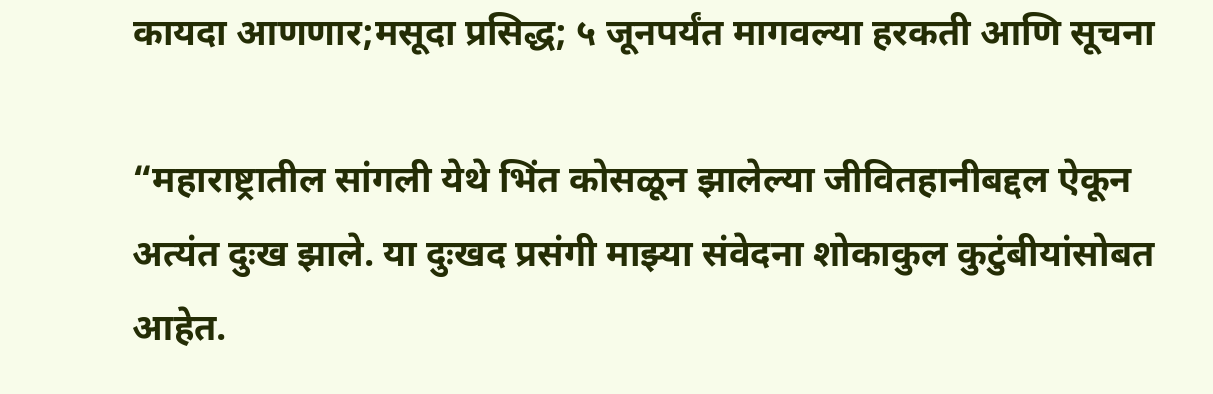कायदा आणणार;मसूदा प्रसिद्ध; ५ जूनपर्यंत मागवल्या हरकती आणि सूचना

“महाराष्ट्रातील सांगली येथे भिंत कोसळून झालेल्या जीवितहानीबद्दल ऐकून अत्यंत दुःख झाले. या दुःखद प्रसंगी माझ्या संवेदना शोकाकुल कुटुंबीयांसोबत आहेत.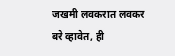जखमी लवकरात लवकर बरे व्हावेत, ही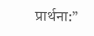प्रार्थना:”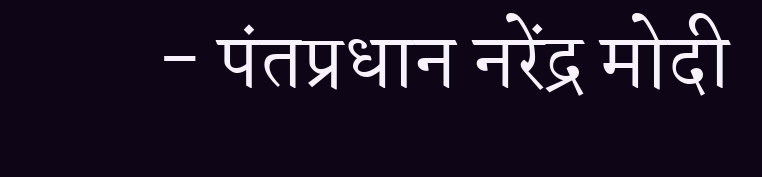- पंतप्रधान नरेंद्र मोदी